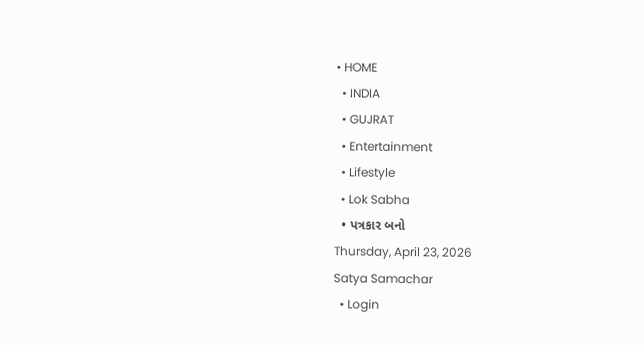• HOME
  • INDIA
  • GUJRAT
  • Entertainment
  • Lifestyle
  • Lok Sabha
  • પત્રકાર બનો
Thursday, April 23, 2026
Satya Samachar
  • Login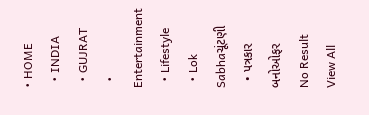• HOME
  • INDIA
  • GUJRAT
  • Entertainment
  • Lifestyle
  • Lok Sabhaચૂંટણી
  • પત્રકાર બનોઓફર
No Result
View All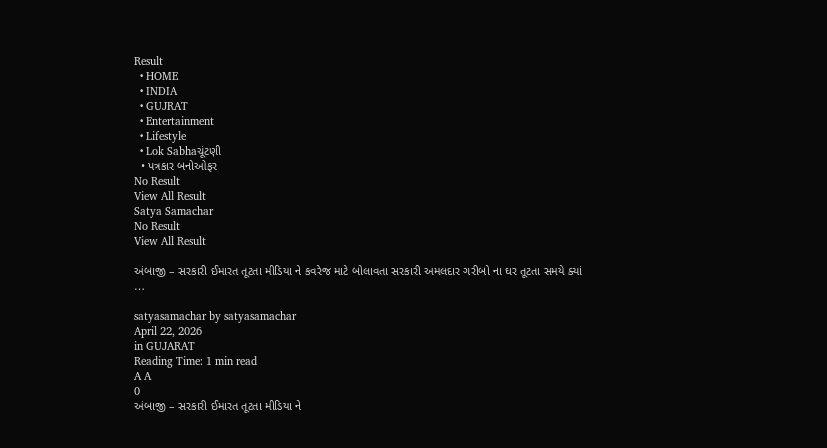Result
  • HOME
  • INDIA
  • GUJRAT
  • Entertainment
  • Lifestyle
  • Lok Sabhaચૂંટણી
  • પત્રકાર બનોઓફર
No Result
View All Result
Satya Samachar
No Result
View All Result

અંબાજી – સરકારી ઈમારત તૂટતા મીડિયા ને કવરેજ માટે બોલાવતા સરકારી અમલદાર ગરીબો ના ઘર તૂટતા સમયે ક્યાં …

satyasamachar by satyasamachar
April 22, 2026
in GUJARAT
Reading Time: 1 min read
A A
0
અંબાજી – સરકારી ઈમારત તૂટતા મીડિયા ને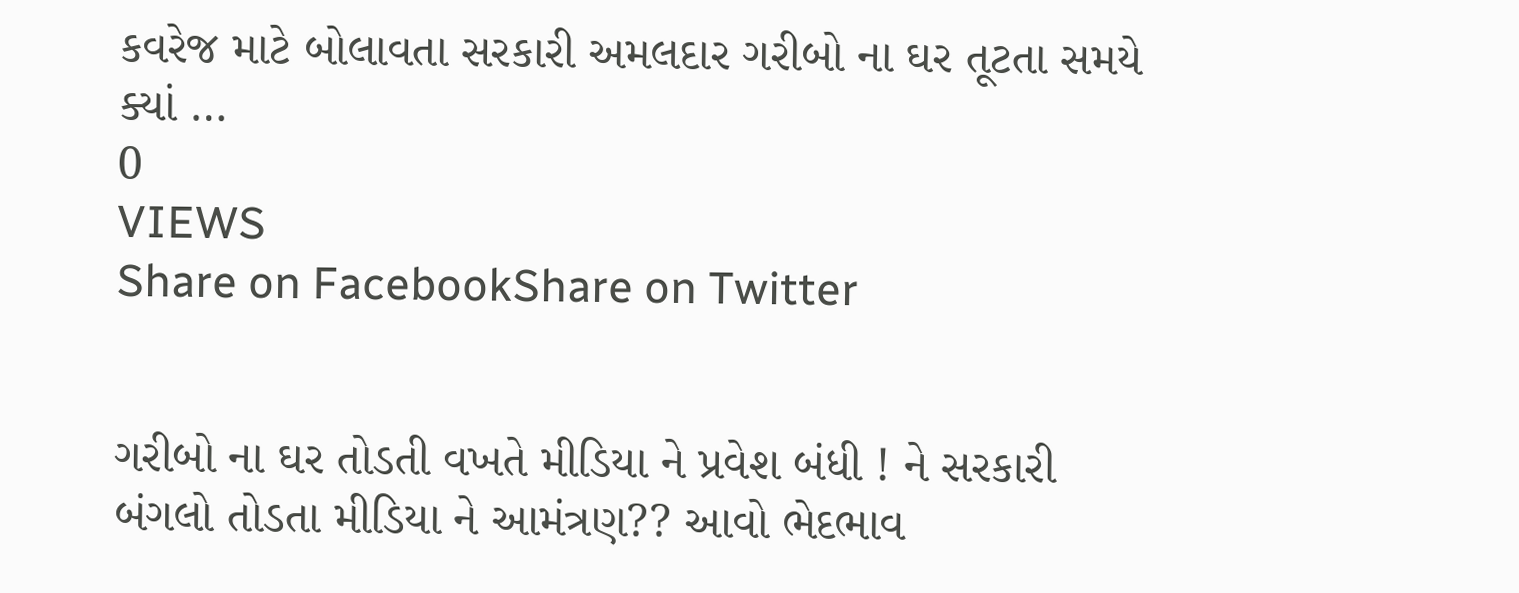કવરેજ માટે બોલાવતા સરકારી અમલદાર ગરીબો ના ઘર તૂટતા સમયે ક્યાં …
0
VIEWS
Share on FacebookShare on Twitter


ગરીબો ના ઘર તોડતી વખતે મીડિયા ને પ્રવેશ બંધી ! ને સરકારી બંગલો તોડતા મીડિયા ને આમંત્રણ?? આવો ભેદભાવ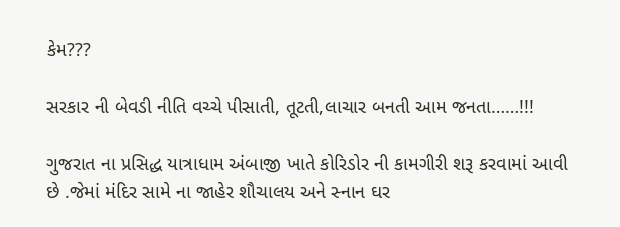કેમ???

સરકાર ની બેવડી નીતિ વચ્ચે પીસાતી, તૂટતી,લાચાર બનતી આમ જનતા……!!!

ગુજરાત ના પ્રસિદ્ધ યાત્રાધામ અંબાજી ખાતે કોરિડોર ની કામગીરી શરૂ કરવામાં આવી છે .જેમાં મંદિર સામે ના જાહેર શૌચાલય અને સ્નાન ઘર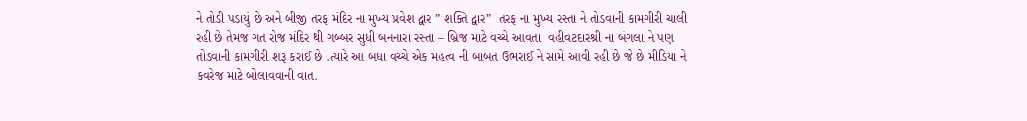ને તોડી પડાયું છે અને બીજી તરફ મંદિર ના મુખ્ય પ્રવેશ દ્વાર ” શક્તિ દ્વાર”  તરફ ના મુખ્ય રસ્તા ને તોડવાની કામગીરી ચાલી રહી છે તેમજ ગત રોજ મંદિર થી ગબ્બર સુધી બનનારા રસ્તા – બ્રિજ માટે વચ્ચે આવતા  વહીવટદારશ્રી ના બંગલા ને પણ તોડવાની કામગીરી શરૂ કરાઈ છે .ત્યારે આ બધા વચ્ચે એક મહત્વ ની બાબત ઉભરાઈ ને સામે આવી રહી છે જે છે મીડિયા ને કવરેજ માટે બોલાવવાની વાત.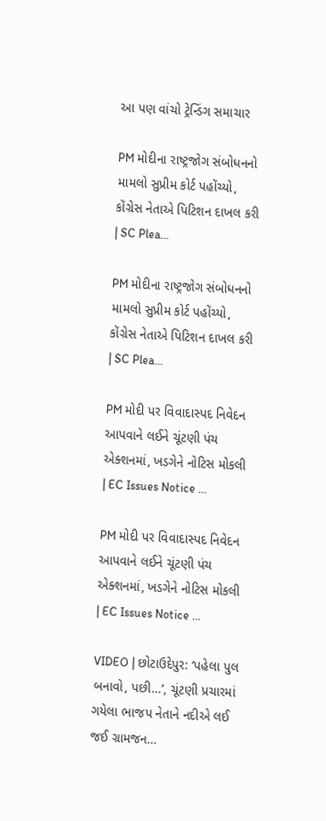આ પણ વાંચો ટ્રેન્ડિંગ સમાચાર

PM મોદીના રાષ્ટ્રજોગ સંબોધનનો મામલો સુપ્રીમ કોર્ટ પહોંચ્યો, કોંગ્રેસ નેતાએ પિટિશન દાખલ કરી | SC Plea…

PM મોદીના રાષ્ટ્રજોગ સંબોધનનો મામલો સુપ્રીમ કોર્ટ પહોંચ્યો, કોંગ્રેસ નેતાએ પિટિશન દાખલ કરી | SC Plea…

PM મોદી પર વિવાદાસ્પદ નિવેદન આપવાને લઈને ચૂંટણી પંચ એક્શનમાં, ખડગેને નોટિસ મોકલી | EC Issues Notice …

PM મોદી પર વિવાદાસ્પદ નિવેદન આપવાને લઈને ચૂંટણી પંચ એક્શનમાં, ખડગેને નોટિસ મોકલી | EC Issues Notice …

VIDEO | છોટાઉદેપુર: ‘પહેલા પુલ બનાવો, પછી…’, ચૂંટણી પ્રચારમાં ગયેલા ભાજપ નેતાને નદીએ લઈ જઈ ગ્રામજન…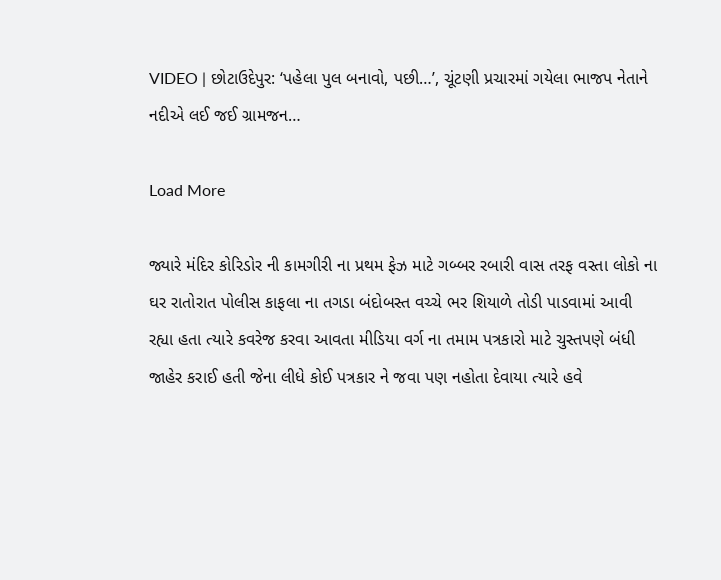VIDEO | છોટાઉદેપુર: ‘પહેલા પુલ બનાવો, પછી…’, ચૂંટણી પ્રચારમાં ગયેલા ભાજપ નેતાને નદીએ લઈ જઈ ગ્રામજન…

Load More

જ્યારે મંદિર કોરિડોર ની કામગીરી ના પ્રથમ ફેઝ માટે ગબ્બર રબારી વાસ તરફ વસ્તા લોકો ના ઘર રાતોરાત પોલીસ કાફલા ના તગડા બંદોબસ્ત વચ્ચે ભર શિયાળે તોડી પાડવામાં આવી રહ્યા હતા ત્યારે કવરેજ કરવા આવતા મીડિયા વર્ગ ના તમામ પત્રકારો માટે ચુસ્તપણે બંધી જાહેર કરાઈ હતી જેના લીધે કોઈ પત્રકાર ને જવા પણ નહોતા દેવાયા ત્યારે હવે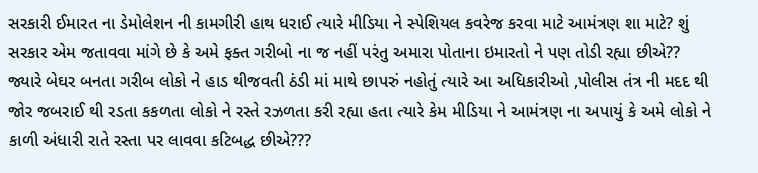સરકારી ઈમારત ના ડેમોલેશન ની કામગીરી હાથ ધરાઈ ત્યારે મીડિયા ને સ્પેશિયલ કવરેજ કરવા માટે આમંત્રણ શા માટે? શું સરકાર એમ જતાવવા માંગે છે કે અમે ફક્ત ગરીબો ના જ નહીં પરંતુ અમારા પોતાના ઇમારતો ને પણ તોડી રહ્યા છીએ?? જ્યારે બેઘર બનતા ગરીબ લોકો ને હાડ થીજવતી ઠંડી માં માથે છાપરું નહોતું ત્યારે આ અધિકારીઓ ,પોલીસ તંત્ર ની મદદ થી જોર જબરાઈ થી રડતા કકળતા લોકો ને રસ્તે રઝળતા કરી રહ્યા હતા ત્યારે કેમ મીડિયા ને આમંત્રણ ના અપાયું કે અમે લોકો ને કાળી અંધારી રાતે રસ્તા પર લાવવા કટિબદ્ધ છીએ???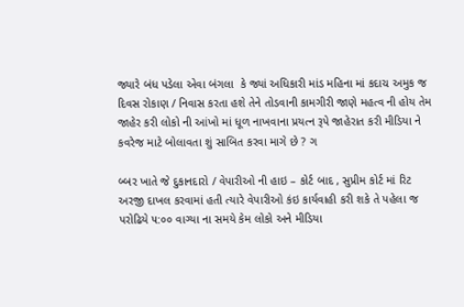જ્યારે બંધ પડેલા એવા બંગલા  કે જ્યાં અધિકારી માંડ મહિના માં કદાચ અમુક જ દિવસ રોકાણ / નિવાસ કરતા હશે તેને તોડવાની કામગીરી જાણે મહત્વ ની હોય તેમ જાહેર કરી લોકો ની આંખો માં ધૂળ નાખવાના પ્રયત્ન રૂપે જાહેરાત કરી મીડિયા ને કવરેજ માટે બોલાવતા શું સાબિત કરવા માગે છે ? ગ

બ્બર ખાતે જે દુકાનદારો / વેપારીઓ ની હાઇ – કોર્ટ બાદ , સુપ્રીમ કોર્ટ માં રિટ અરજી દાખલ કરવામાં હતી ત્યારે વેપારીઓ કંઇ કાર્યવાહી કરી શકે તે પહેલા જ પરોઢિયે ૫:૦૦ વાગ્યા ના સમયે કેમ લોકો અને મીડિયા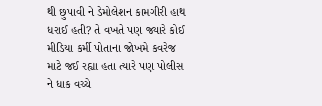થી છુપાવી ને ડેમોલેશન કામગીરી હાથ ધરાઈ હતી? તે વખતે પણ જ્યારે કોઈ મીડિયા કર્મી પોતાના જોખમે કવરેજ માટે જઈ રહ્યા હતા ત્યારે પણ પોલીસ ને ધાક વચ્ચે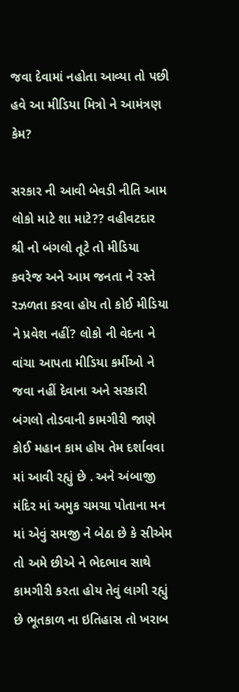જવા દેવામાં નહોતા આવ્યા તો પછી હવે આ મીડિયા મિત્રો ને આમંત્રણ કેમ?

સરકાર ની આવી બેવડી નીતિ આમ લોકો માટે શા માટે?? વહીવટદાર શ્રી નો બંગલો તૂટે તો મીડિયા કવરેજ અને આમ જનતા ને રસ્તે રઝળતા કરવા હોય તો કોઈ મીડિયા ને પ્રવેશ નહીં? લોકો ની વેદના ને વાંચા આપતા મીડિયા કર્મીઓ ને જવા નહીં દેવાના અને સરકારી બંગલો તોડવાની કામગીરી જાણે કોઈ મહાન કામ હોય તેમ દર્શાવવા માં આવી રહ્યું છે . અને અંબાજી મંદિર માં અમુક ચમચા પોતાના મન માં એવું સમજી ને બેઠા છે કે સીએમ તો અમે છીએ ને ભેદભાવ સાથે કામગીરી કરતા હોય તેવું લાગી રહ્યું છે ભૂતકાળ ના ઇતિહાસ તો ખરાબ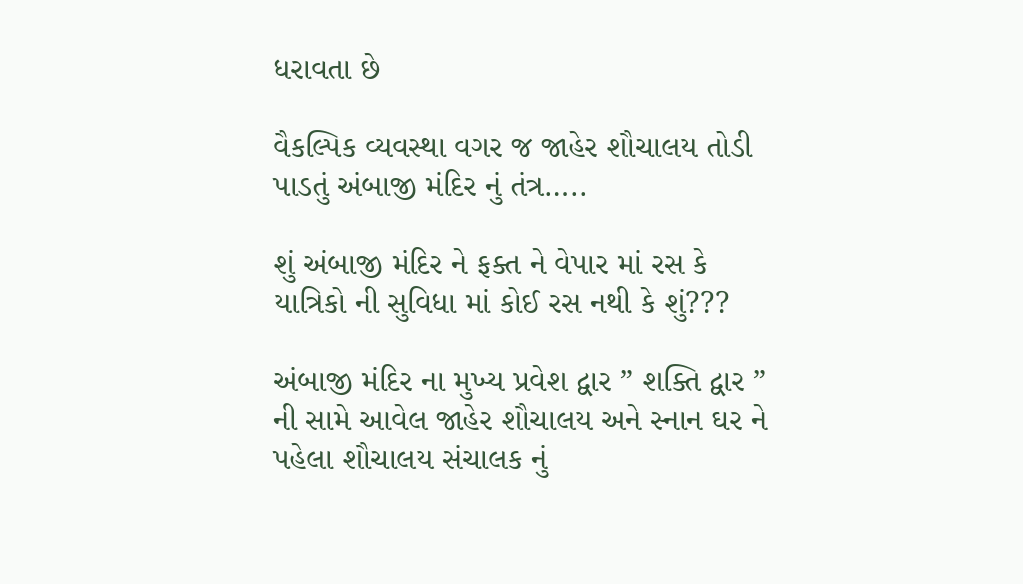ધરાવતા છે

વૈકલ્પિક વ્યવસ્થા વગર જ જાહેર શૌચાલય તોડી પાડતું અંબાજી મંદિર નું તંત્ર…..

શું અંબાજી મંદિર ને ફક્ત ને વેપાર માં રસ કે યાત્રિકો ની સુવિધા માં કોઈ રસ નથી કે શું???

અંબાજી મંદિર ના મુખ્ય પ્રવેશ દ્વાર ” શક્તિ દ્વાર ” ની સામે આવેલ જાહેર શૌચાલય અને સ્નાન ઘર ને પહેલા શૌચાલય સંચાલક નું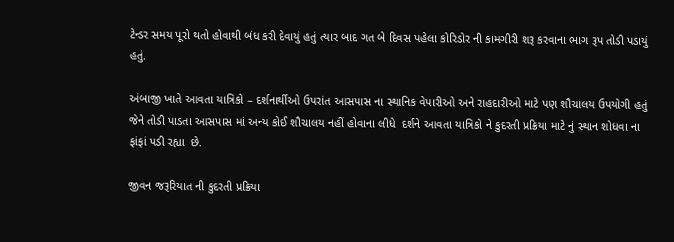ટેન્ડર સમય પૂરો થતો હોવાથી બંધ કરી દેવાયું હતું ત્યાર બાદ ગત બે દિવસ પહેલા કોરિડોર ની કામગીરી શરૂ કરવાના ભાગ રૂપ તોડી પડાયું હતું.

અંબાજી ખાતે આવતા યાત્રિકો – દર્શનાર્થીઓ ઉપરાંત આસપાસ ના સ્થાનિક વેપારીઓ અને રાહદારીઓ માટે પણ શૌચાલય ઉપયોગી હતું જેને તોડી પાડતા આસપાસ માં અન્ય કોઈ શૌચાલય નહીં હોવાના લીધે  દર્શને આવતા યાત્રિકો ને કુદરતી પ્રક્રિયા માટે નું સ્થાન શોધવા ના ફાંફાં પડી રહ્યા  છે.

જીવન જરૂરિયાત ની કુદરતી પ્રક્રિયા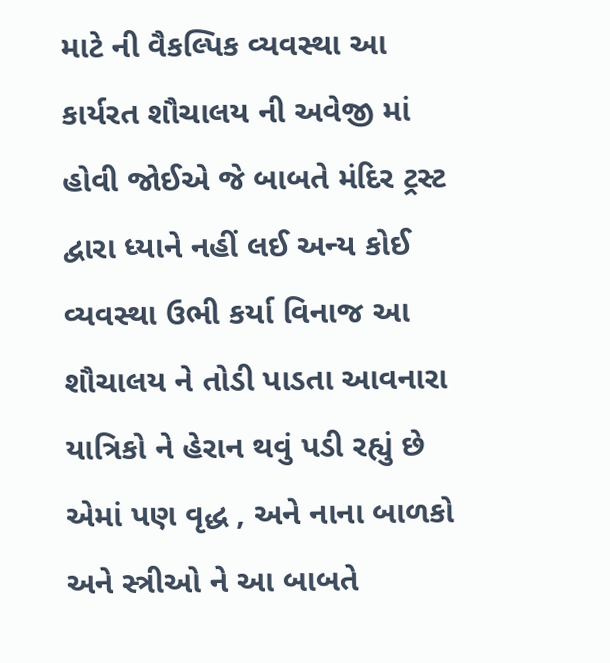માટે ની વૈકલ્પિક વ્યવસ્થા આ કાર્યરત શૌચાલય ની અવેજી માં હોવી જોઈએ જે બાબતે મંદિર ટ્રસ્ટ દ્વારા ધ્યાને નહીં લઈ અન્ય કોઈ વ્યવસ્થા ઉભી કર્યા વિનાજ આ શૌચાલય ને તોડી પાડતા આવનારા યાત્રિકો ને હેરાન થવું પડી રહ્યું છે એમાં પણ વૃદ્ધ , અને નાના બાળકો અને સ્ત્રીઓ ને આ બાબતે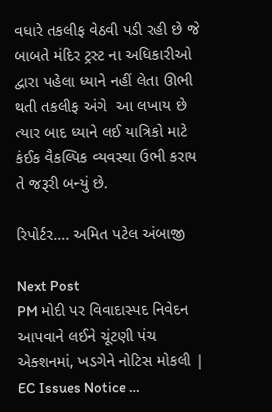વધારે તકલીફ વેઠવી પડી રહી છે જે બાબતે મંદિર ટ્રસ્ટ ના અધિકારીઓ દ્વારા પહેલા ધ્યાને નહીં લેતા ઊભી થતી તકલીફ અંગે  આ લખાય છે ત્યાર બાદ ધ્યાને લઈ યાત્રિકો માટે કંઈક વૈકલ્પિક વ્યવસ્થા ઉભી કરાય તે જરૂરી બન્યું છે.

રિપોર્ટર…. અમિત પટેલ અંબાજી

Next Post
PM મોદી પર વિવાદાસ્પદ નિવેદન આપવાને લઈને ચૂંટણી પંચ એક્શનમાં, ખડગેને નોટિસ મોકલી | EC Issues Notice …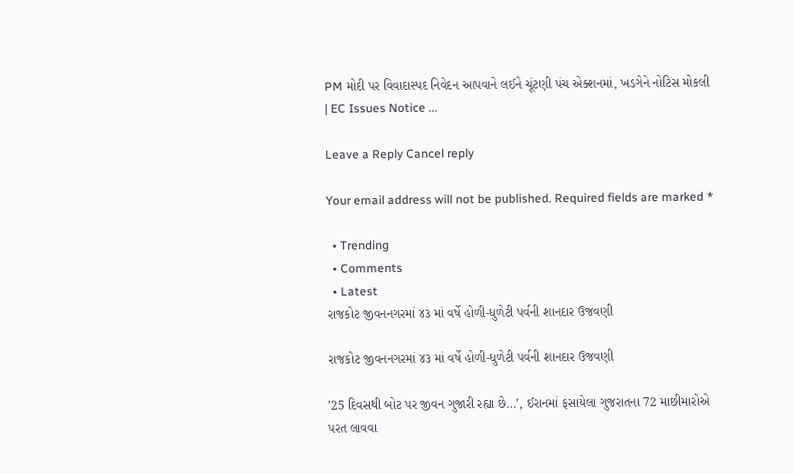PM મોદી પર વિવાદાસ્પદ નિવેદન આપવાને લઈને ચૂંટણી પંચ એક્શનમાં, ખડગેને નોટિસ મોકલી | EC Issues Notice ...

Leave a Reply Cancel reply

Your email address will not be published. Required fields are marked *

  • Trending
  • Comments
  • Latest
રાજકોટ જીવનનગરમાં ૪૩ માં વર્ષે હોળી-ધુળેટી પર્વની શાનદાર ઉજવણી

રાજકોટ જીવનનગરમાં ૪૩ માં વર્ષે હોળી-ધુળેટી પર્વની શાનદાર ઉજવણી

’25 દિવસથી બોટ પર જીવન ગુજારી રહ્યા છે…’, ઈરાનમાં ફસાયેલા ગુજરાતના 72 માછીમારોએ પરત લાવવા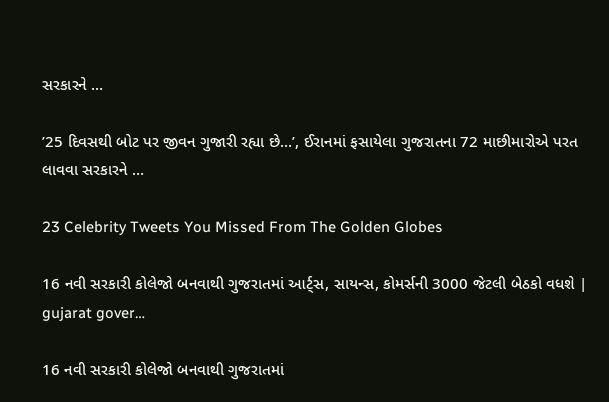સરકારને …

’25 દિવસથી બોટ પર જીવન ગુજારી રહ્યા છે…’, ઈરાનમાં ફસાયેલા ગુજરાતના 72 માછીમારોએ પરત લાવવા સરકારને …

23 Celebrity Tweets You Missed From The Golden Globes

16 નવી સરકારી કોલેજો બનવાથી ગુજરાતમાં આર્ટ્સ, સાયન્સ, કોમર્સની 3000 જેટલી બેઠકો વધશે | gujarat gover…

16 નવી સરકારી કોલેજો બનવાથી ગુજરાતમાં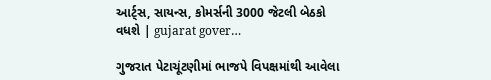આર્ટ્સ, સાયન્સ, કોમર્સની 3000 જેટલી બેઠકો વધશે | gujarat gover…

ગુજરાત પેટાચૂંટણીમાં ભાજપે વિપક્ષમાંથી આવેલા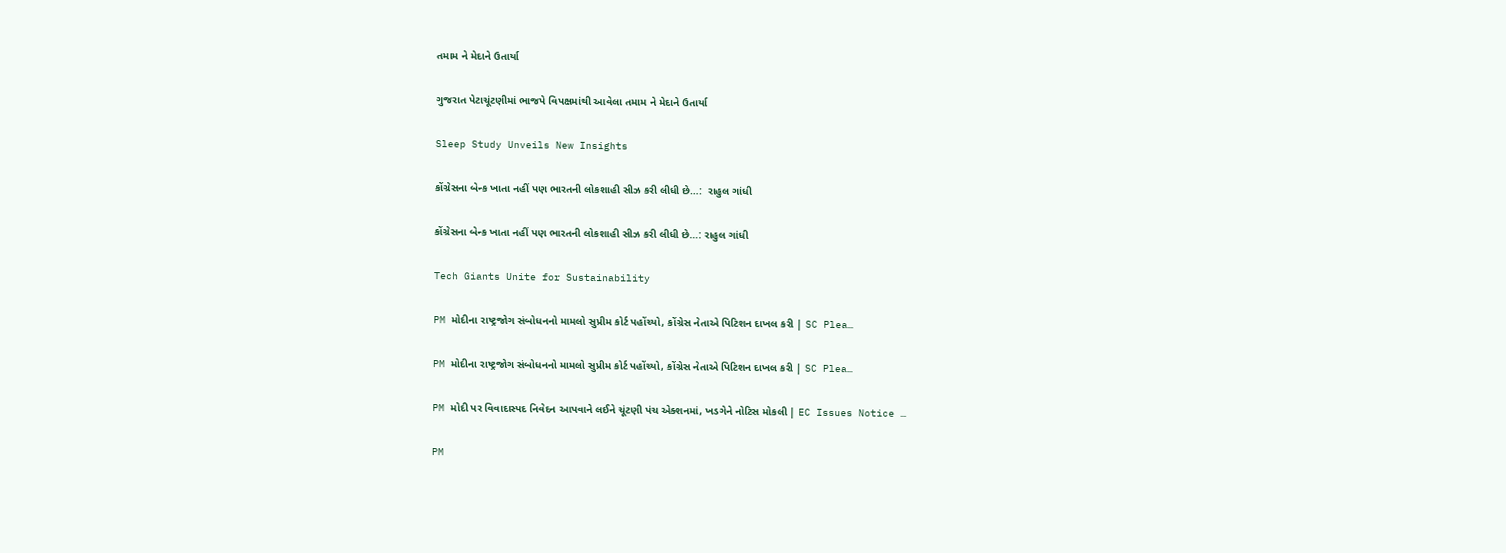તમામ ને મેદાને ઉતાર્યા

ગુજરાત પેટાચૂંટણીમાં ભાજપે વિપક્ષમાંથી આવેલા તમામ ને મેદાને ઉતાર્યા

Sleep Study Unveils New Insights

કોંગ્રેસના બેન્ક ખાતા નહીં પણ ભારતની લોકશાહી સીઝ કરી લીધી છે…:  રાહુલ ગાંધી

કોંગ્રેસના બેન્ક ખાતા નહીં પણ ભારતની લોકશાહી સીઝ કરી લીધી છે…: રાહુલ ગાંધી

Tech Giants Unite for Sustainability

PM મોદીના રાષ્ટ્રજોગ સંબોધનનો મામલો સુપ્રીમ કોર્ટ પહોંચ્યો, કોંગ્રેસ નેતાએ પિટિશન દાખલ કરી | SC Plea…

PM મોદીના રાષ્ટ્રજોગ સંબોધનનો મામલો સુપ્રીમ કોર્ટ પહોંચ્યો, કોંગ્રેસ નેતાએ પિટિશન દાખલ કરી | SC Plea…

PM મોદી પર વિવાદાસ્પદ નિવેદન આપવાને લઈને ચૂંટણી પંચ એક્શનમાં, ખડગેને નોટિસ મોકલી | EC Issues Notice …

PM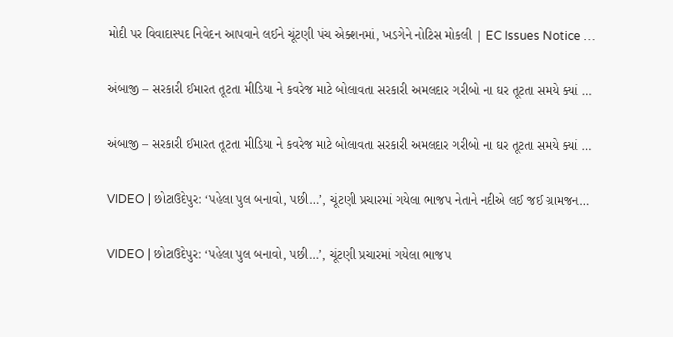મોદી પર વિવાદાસ્પદ નિવેદન આપવાને લઈને ચૂંટણી પંચ એક્શનમાં, ખડગેને નોટિસ મોકલી | EC Issues Notice …

અંબાજી – સરકારી ઈમારત તૂટતા મીડિયા ને કવરેજ માટે બોલાવતા સરકારી અમલદાર ગરીબો ના ઘર તૂટતા સમયે ક્યાં …

અંબાજી – સરકારી ઈમારત તૂટતા મીડિયા ને કવરેજ માટે બોલાવતા સરકારી અમલદાર ગરીબો ના ઘર તૂટતા સમયે ક્યાં …

VIDEO | છોટાઉદેપુર: ‘પહેલા પુલ બનાવો, પછી…’, ચૂંટણી પ્રચારમાં ગયેલા ભાજપ નેતાને નદીએ લઈ જઈ ગ્રામજન…

VIDEO | છોટાઉદેપુર: ‘પહેલા પુલ બનાવો, પછી…’, ચૂંટણી પ્રચારમાં ગયેલા ભાજપ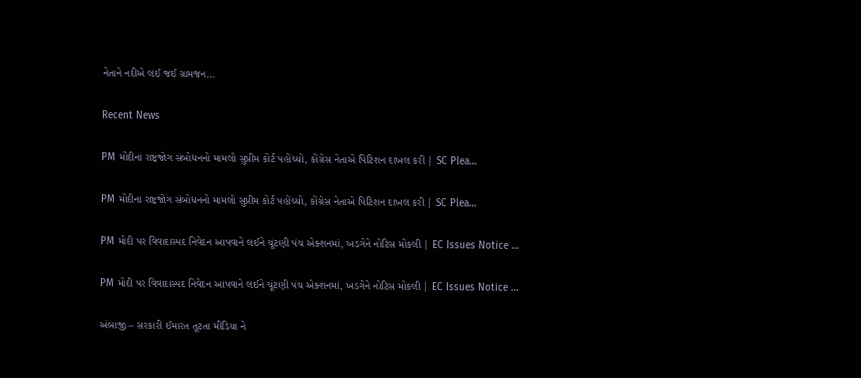નેતાને નદીએ લઈ જઈ ગ્રામજન…

Recent News

PM મોદીના રાષ્ટ્રજોગ સંબોધનનો મામલો સુપ્રીમ કોર્ટ પહોંચ્યો, કોંગ્રેસ નેતાએ પિટિશન દાખલ કરી | SC Plea…

PM મોદીના રાષ્ટ્રજોગ સંબોધનનો મામલો સુપ્રીમ કોર્ટ પહોંચ્યો, કોંગ્રેસ નેતાએ પિટિશન દાખલ કરી | SC Plea…

PM મોદી પર વિવાદાસ્પદ નિવેદન આપવાને લઈને ચૂંટણી પંચ એક્શનમાં, ખડગેને નોટિસ મોકલી | EC Issues Notice …

PM મોદી પર વિવાદાસ્પદ નિવેદન આપવાને લઈને ચૂંટણી પંચ એક્શનમાં, ખડગેને નોટિસ મોકલી | EC Issues Notice …

અંબાજી – સરકારી ઈમારત તૂટતા મીડિયા ને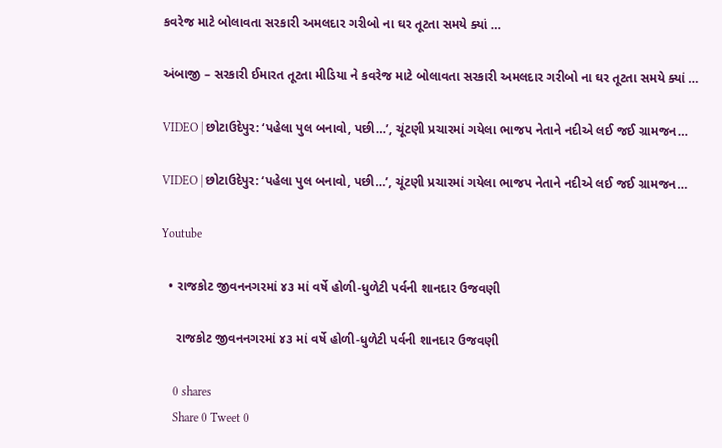કવરેજ માટે બોલાવતા સરકારી અમલદાર ગરીબો ના ઘર તૂટતા સમયે ક્યાં …

અંબાજી – સરકારી ઈમારત તૂટતા મીડિયા ને કવરેજ માટે બોલાવતા સરકારી અમલદાર ગરીબો ના ઘર તૂટતા સમયે ક્યાં …

VIDEO | છોટાઉદેપુર: ‘પહેલા પુલ બનાવો, પછી…’, ચૂંટણી પ્રચારમાં ગયેલા ભાજપ નેતાને નદીએ લઈ જઈ ગ્રામજન…

VIDEO | છોટાઉદેપુર: ‘પહેલા પુલ બનાવો, પછી…’, ચૂંટણી પ્રચારમાં ગયેલા ભાજપ નેતાને નદીએ લઈ જઈ ગ્રામજન…

Youtube

  • રાજકોટ જીવનનગરમાં ૪૩ માં વર્ષે હોળી-ધુળેટી પર્વની શાનદાર ઉજવણી

    રાજકોટ જીવનનગરમાં ૪૩ માં વર્ષે હોળી-ધુળેટી પર્વની શાનદાર ઉજવણી

    0 shares
    Share 0 Tweet 0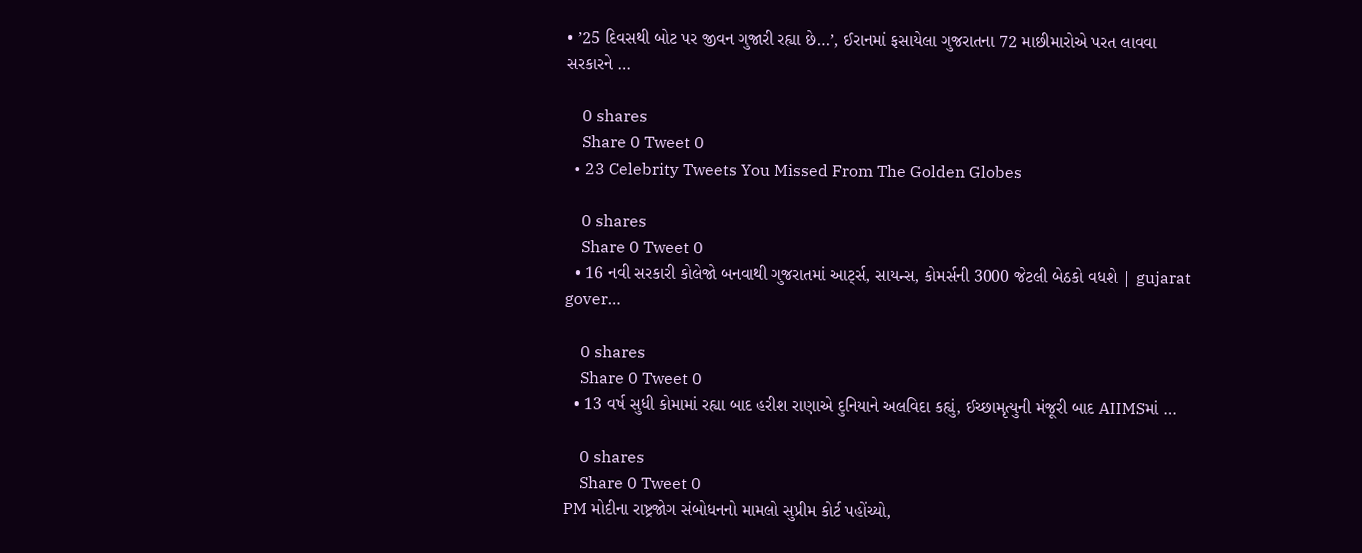• ’25 દિવસથી બોટ પર જીવન ગુજારી રહ્યા છે…’, ઈરાનમાં ફસાયેલા ગુજરાતના 72 માછીમારોએ પરત લાવવા સરકારને …

    0 shares
    Share 0 Tweet 0
  • 23 Celebrity Tweets You Missed From The Golden Globes

    0 shares
    Share 0 Tweet 0
  • 16 નવી સરકારી કોલેજો બનવાથી ગુજરાતમાં આર્ટ્સ, સાયન્સ, કોમર્સની 3000 જેટલી બેઠકો વધશે | gujarat gover…

    0 shares
    Share 0 Tweet 0
  • 13 વર્ષ સુધી કોમામાં રહ્યા બાદ હરીશ રાણાએ દુનિયાને અલવિદા કહ્યું, ઈચ્છામૃત્યુની મંજૂરી બાદ AIIMSમાં …

    0 shares
    Share 0 Tweet 0
PM મોદીના રાષ્ટ્રજોગ સંબોધનનો મામલો સુપ્રીમ કોર્ટ પહોંચ્યો,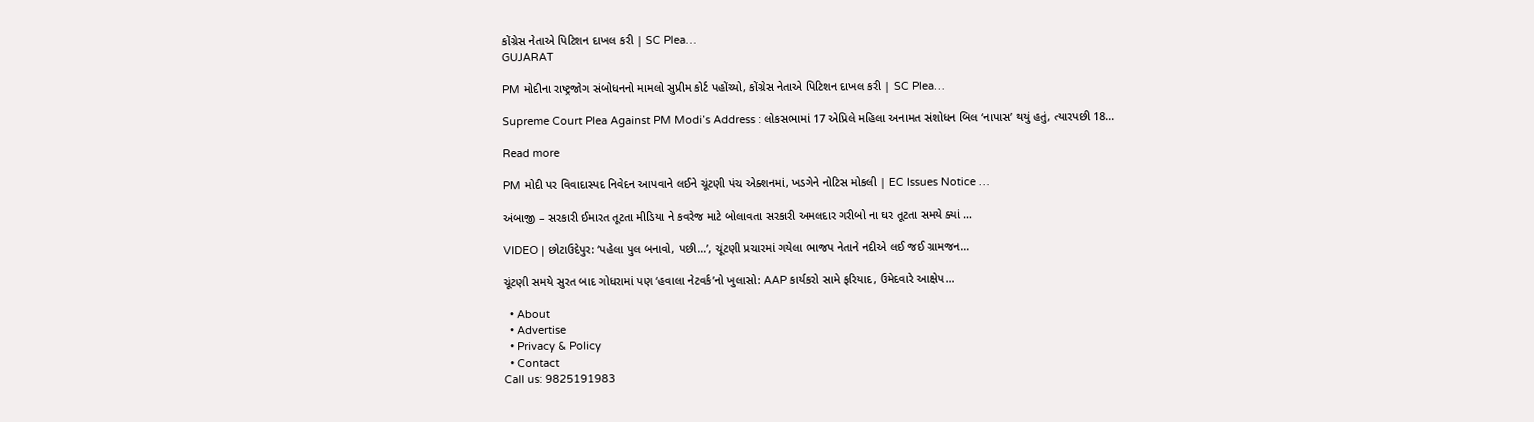કોંગ્રેસ નેતાએ પિટિશન દાખલ કરી | SC Plea…
GUJARAT

PM મોદીના રાષ્ટ્રજોગ સંબોધનનો મામલો સુપ્રીમ કોર્ટ પહોંચ્યો, કોંગ્રેસ નેતાએ પિટિશન દાખલ કરી | SC Plea…

Supreme Court Plea Against PM Modi’s Address : લોકસભામાં 17 એપ્રિલે મહિલા અનામત સંશોધન બિલ ‘નાપાસ’ થયું હતું, ત્યારપછી 18...

Read more

PM મોદી પર વિવાદાસ્પદ નિવેદન આપવાને લઈને ચૂંટણી પંચ એક્શનમાં, ખડગેને નોટિસ મોકલી | EC Issues Notice …

અંબાજી – સરકારી ઈમારત તૂટતા મીડિયા ને કવરેજ માટે બોલાવતા સરકારી અમલદાર ગરીબો ના ઘર તૂટતા સમયે ક્યાં …

VIDEO | છોટાઉદેપુર: ‘પહેલા પુલ બનાવો, પછી…’, ચૂંટણી પ્રચારમાં ગયેલા ભાજપ નેતાને નદીએ લઈ જઈ ગ્રામજન…

ચૂંટણી સમયે સુરત બાદ ગોધરામાં પણ ‘હવાલા નેટવર્ક’નો ખુલાસો: AAP કાર્યકરો સામે ફરિયાદ, ઉમેદવારે આક્ષેપ…

  • About
  • Advertise
  • Privacy & Policy
  • Contact
Call us: 9825191983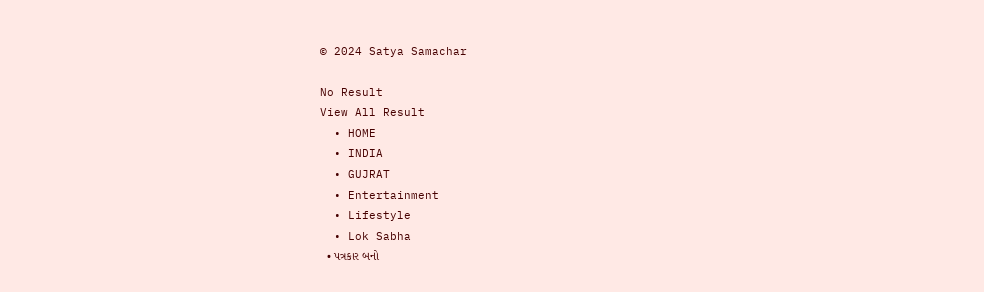© 2024 Satya Samachar

No Result
View All Result
  • HOME
  • INDIA
  • GUJRAT
  • Entertainment
  • Lifestyle
  • Lok Sabha
  • પત્રકાર બનો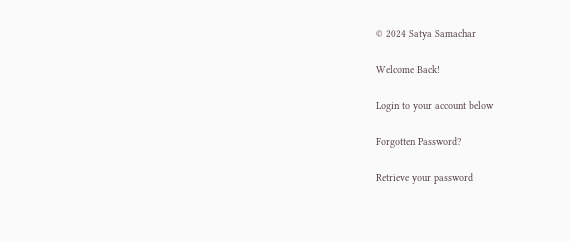© 2024 Satya Samachar

Welcome Back!

Login to your account below

Forgotten Password?

Retrieve your password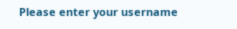Please enter your username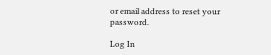or email address to reset your password.

Log In